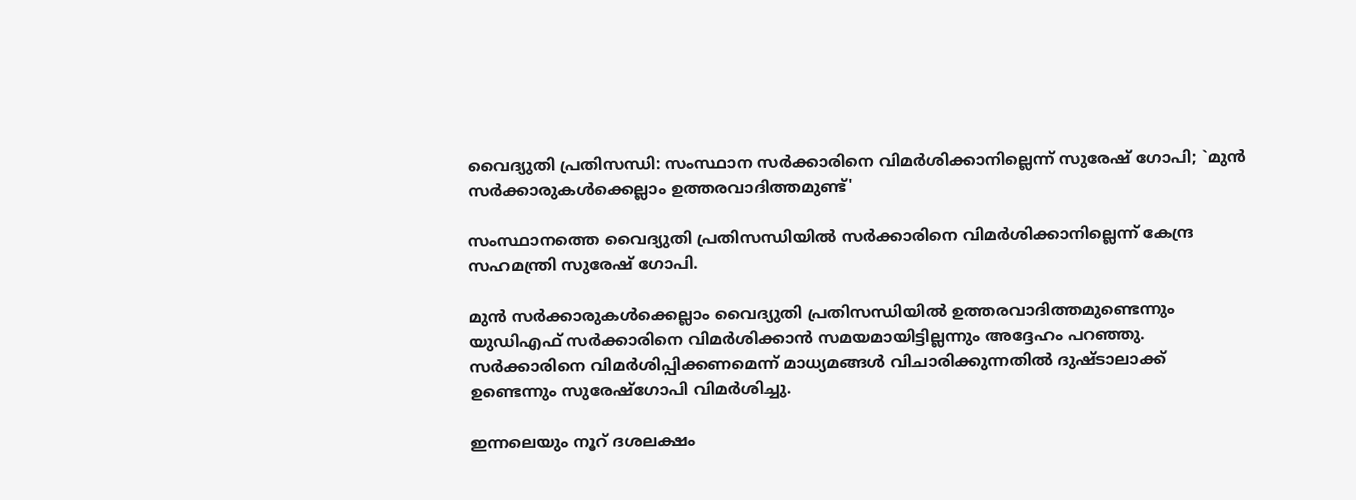വൈദ്യുതി പ്രതിസന്ധി: സംസ്ഥാന സര്‍ക്കാരിനെ വിമര്‍ശിക്കാനില്ലെന്ന് സുരേഷ് ഗോപി; `മുൻ സര്‍ക്കാരുകള്‍ക്കെല്ലാം ഉത്തരവാദിത്തമുണ്ട്'

സംസ്ഥാനത്തെ വൈദ്യുതി പ്രതിസന്ധിയില്‍ സർക്കാരിനെ വിമർശിക്കാനില്ലെന്ന് കേന്ദ്ര സഹമന്ത്രി സുരേഷ് ഗോപി.

മുൻ സർക്കാരുകള്‍ക്കെല്ലാം വൈദ്യുതി പ്രതിസന്ധിയില്‍ ഉത്തരവാദിത്തമുണ്ടെന്നും യുഡിഎഫ് സർക്കാരിനെ വിമർശിക്കാൻ സമയമായിട്ടില്ലന്നും അദ്ദേഹം പറഞ്ഞു. സർക്കാരിനെ വിമർശിപ്പിക്കണമെന്ന് മാധ്യമങ്ങള്‍ വിചാരിക്കുന്നതില്‍ ദുഷ്ടാലാക്ക് ഉണ്ടെന്നും സുരേഷ്ഗോപി വിമർശിച്ചു.

ഇന്നലെയും നൂറ് ദശലക്ഷം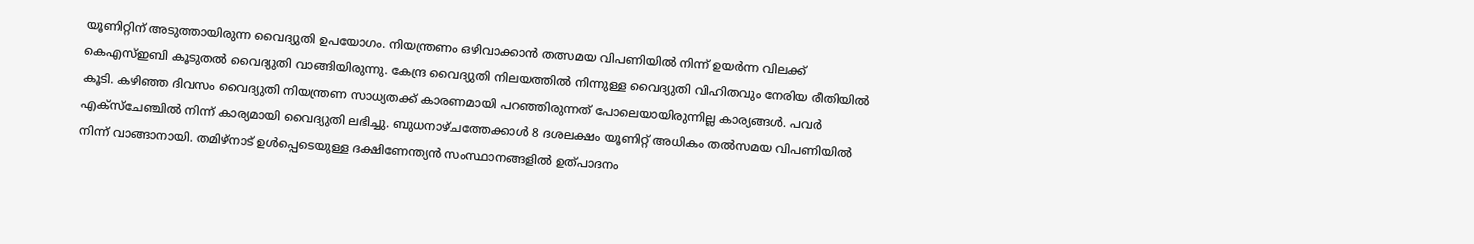യൂണിറ്റിന് അടുത്തായിരുന്ന വൈദ്യുതി ഉപയോഗം. നിയന്ത്രണം ഒഴിവാക്കാൻ തത്സമയ വിപണിയില്‍ നിന്ന് ഉയർന്ന വിലക്ക് കെഎസ്‌ഇബി കൂടുതല്‍ വൈദ്യുതി വാങ്ങിയിരുന്നു. കേന്ദ്ര വൈദ്യുതി നിലയത്തില്‍ നിന്നുള്ള വൈദ്യുതി വിഹിതവും നേരിയ രീതിയില്‍ കൂടി. കഴിഞ്ഞ ദിവസം വൈദ്യുതി നിയന്ത്രണ സാധ്യതക്ക് കാരണമായി പറഞ്ഞിരുന്നത് പോലെയായിരുന്നില്ല കാര്യങ്ങള്‍. പവർ എക്സ്ചേ‌ഞ്ചില്‍ നിന്ന് കാര്യമായി വൈദ്യുതി ലഭിച്ചു. ബുധനാഴ്ചത്തേക്കാള്‍ 8 ദശലക്ഷം യൂണിറ്റ് അധികം തല്‍സമയ വിപണിയില്‍ നിന്ന് വാങ്ങാനായി. തമിഴ്നാട് ഉള്‍പ്പെടെയുള്ള ദക്ഷിണേന്ത്യൻ സംസ്ഥാനങ്ങളില്‍ ഉത്പാദനം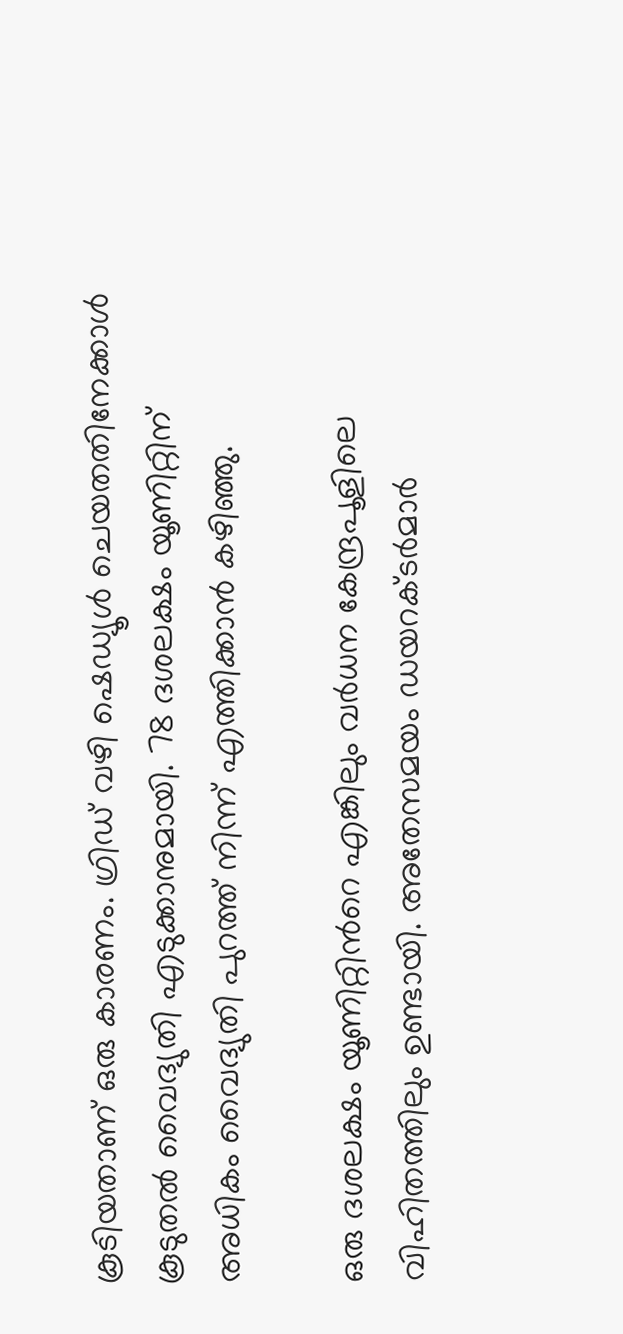കൂടിയതാണ് ഒരു കാരണം. ഗ്രിഡ് വഴി ഷെഡ്യൂള്‍ ചെയതതിനേക്കാള്‍ കൂടുതല്‍ വൈദ്യുതി എടുക്കാനുമായി. 78 ദശലക്ഷം യൂണിറ്റിന് അധികം വൈദ്യുതി പുറത്ത് നിന്ന് എത്തിക്കാൻ കഴിഞ്ഞു.

ഒരു ദശലക്ഷം യൂണിറ്റിന്‍റെ എങ്കിലും വർധന കേന്ദ്രപൂളിലെ വിഹിതത്തിലും ഉണ്ടായി. അതേസമയം ഡയറക്ടർമാർ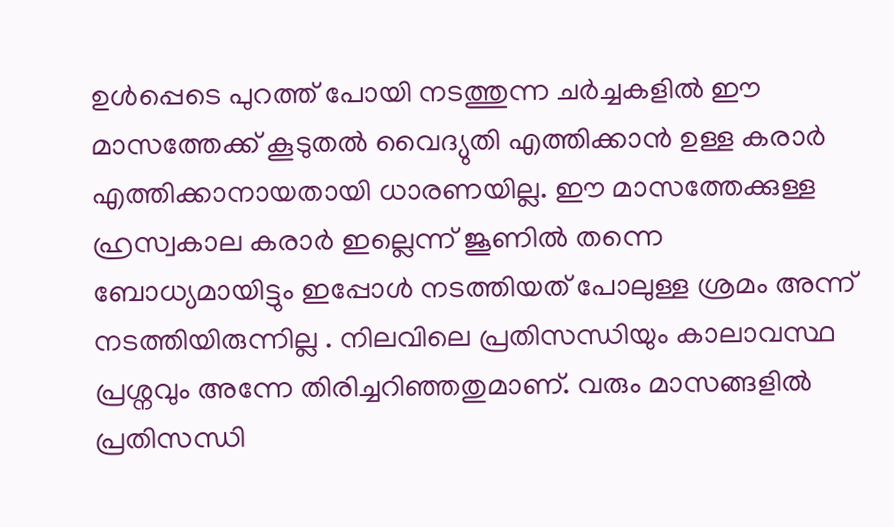ഉള്‍പ്പെടെ പുറത്ത് പോയി നടത്തുന്ന ചർച്ചകളില്‍ ഈ മാസത്തേക്ക് കൂടുതല്‍ വൈദ്യുതി എത്തിക്കാൻ ഉള്ള കരാർ എത്തിക്കാനായതായി ധാരണയില്ല. ഈ മാസത്തേക്കുള്ള ഹ്രസ്വകാല കരാർ ഇല്ലെന്ന് ജൂണില്‍ തന്നെ ബോധ്യമായിട്ടും ഇപ്പോള്‍ നടത്തിയത് പോലുള്ള ശ്രമം അന്ന് നടത്തിയിരുന്നില്ല . നിലവിലെ പ്രതിസന്ധിയും കാലാവസ്ഥ പ്രശ്നവും അന്നേ തിരിച്ചറിഞ്ഞതുമാണ്. വരും മാസങ്ങളില്‍ പ്രതിസന്ധി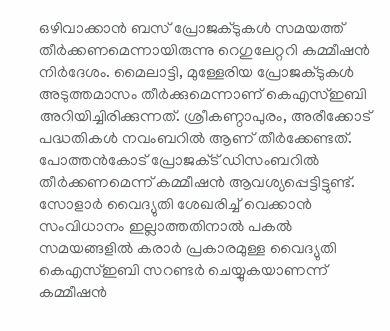ഒഴിവാക്കാൻ ബസ് പ്രോജക്ടുകള്‍ സമയത്ത് തീർക്കണമെന്നായിരുന്നു റെഗുലേറ്ററി കമ്മീഷൻ നിർദേശം. മൈലാട്ടി, മുള്ളേരിയ പ്രോജക്ടുകള്‍ അടുത്തമാസം തീർക്കുമെന്നാണ് കെഎസ്‌ഇബി അറിയിച്ചിരിക്കുന്നത്. ശ്രീകണ്ഠാപുരം, അരീക്കോട് പദ്ധതികള്‍ നവംബറില്‍ ആണ് തീർക്കേണ്ടത്. പോത്തൻകോട് പ്രോജക്‌ട് ഡിസംബറില്‍ തീർക്കണമെന്ന് കമ്മീഷൻ ആവശ്യപ്പെട്ടിട്ടുണ്ട്. സോളാർ വൈദ്യുതി ശേഖരിച്ച്‌ വെക്കാൻ സംവിധാനം ഇല്ലാത്തതിനാല്‍ പകല്‍ സമയങ്ങളില്‍ കരാർ പ്രകാരമുള്ള വൈദ്യുതി കെഎസ്‌ഇബി സറണ്ടർ ചെയ്യുകയാണന്ന് കമ്മീഷൻ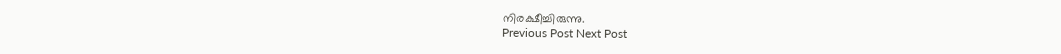നിരക്ഷീച്ചിരുന്നു.
Previous Post Next Post